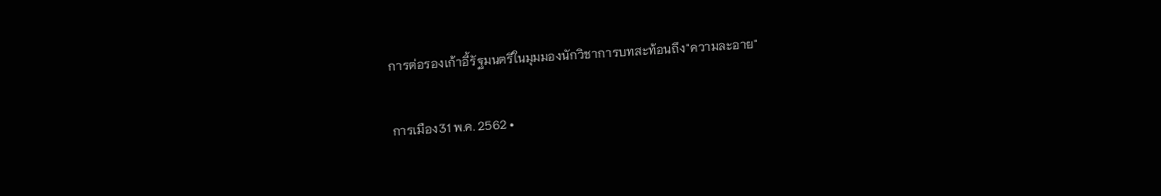การต่อรองเก้าอี้รัฐมนตรีในมุมมองนักวิชาการบทสะท้อนถึง"ความละอาย"

การเมือง31 พ.ค. 2562 •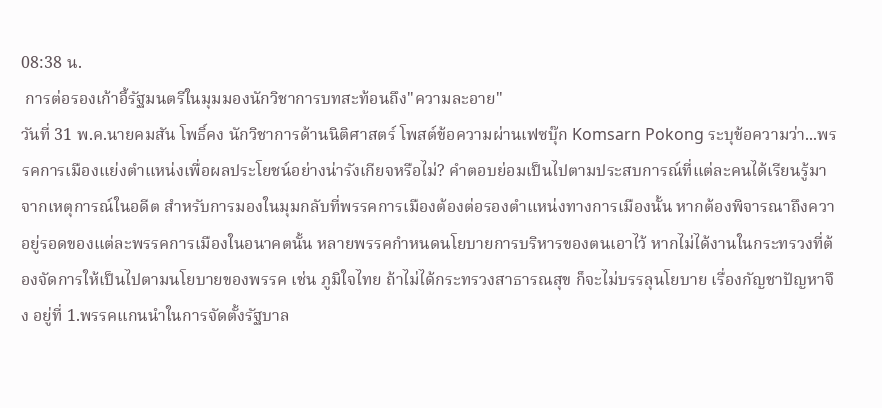08:38 น.
 การต่อรองเก้าอี้รัฐมนตรีในมุมมองนักวิชาการบทสะท้อนถึง"ความละอาย"
วันที่ 31 พ.ค.นายคมสัน โพธิ์คง นักวิชาการด้านนิติศาสตร์ โพสต์ข้อความผ่านเฟซบุ๊ก Komsarn Pokong ระบุข้อความว่า...พรรคการเมืองแย่งตำแหน่งเพื่อผลประโยชน์อย่างน่ารังเกียจหรือไม่? คำตอบย่อมเป็นไปตามประสบการณ์ที่แต่ละคนได้เรียนรู้มาจากเหตุการณ์ในอดีต สำหรับการมองในมุมกลับที่พรรคการเมืองต้องต่อรองตำแหน่งทางการเมืองนั้น หากต้องพิจารณาถึงควาอยู่รอดของแต่ละพรรคการเมืองในอนาคตนั้น หลายพรรคกำหนดนโยบายการบริหารของตนเอาไว้ หากไม่ได้งานในกระทรวงที่ต้องจัดการให้เป็นไปตามนโยบายของพรรค เช่น ภูมิใจไทย ถ้าไม่ได้กระทรวงสาธารณสุข ก็จะไม่บรรลุนโยบาย เรื่องกัญชาปัญหาจึง อยู่ที่ 1.พรรคแกนนำในการจัดตั้งรัฐบาล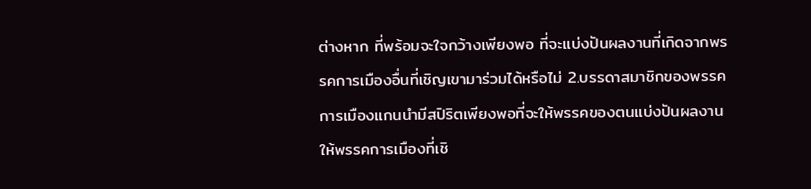ต่างหาก ที่พร้อมจะใจกว้างเพียงพอ ที่จะแบ่งปันผลงานที่เกิดจากพรรคการเมืองอื่นที่เชิญเขามาร่วมได้หรือไม่ 2.บรรดาสมาชิกของพรรคการเมืองแกนนำมีสปิริตเพียงพอที่จะให้พรรคของตนแบ่งปันผลงานให้พรรคการเมืองที่เชิ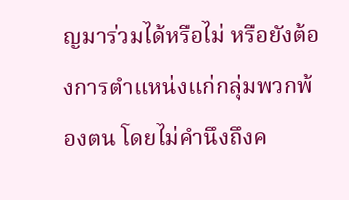ญมาร่วมได้หรือไม่ หรือยังต้องการตำแหน่งแก่กลุ่มพวกพ้องตน โดยไม่คำนึงถึงค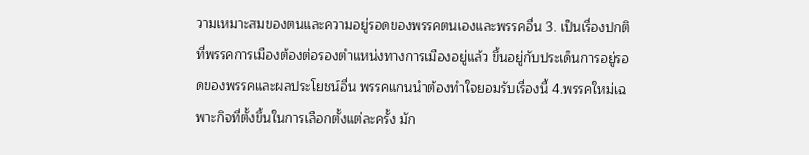วามเหมาะสมของตนและความอยู่รอดของพรรคตนเองและพรรคอื่น 3. เป็นเรื่องปกติที่พรรคการเมืองต้องต่อรองตำแหน่งทางการเมืองอยู่แล้ว ขึ้นอยู่กับประเด็นการอยู่รอดของพรรคและผลประโยชน์อื่น พรรคแกนนำต้องทำใจยอมรับเรื่องนี้ 4.พรรคใหม่เฉพาะกิจที่ตั้งขึ้นในการเลือกตั้งแต่ละครั้ง มัก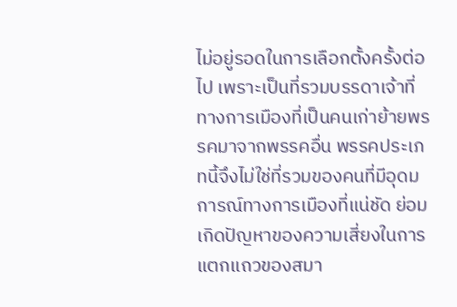ไม่อยู่รอดในการเลือกตั้งครั้งต่อไป เพราะเป็นที่รวมบรรดาเจ้าที่ทางการเมืองที่เป็นคนเก่าย้ายพรรคมาจากพรรคอื่น พรรคประเภทนี้จึงไม่ใช่ที่รวมของคนที่มีอุดมการณ์ทางการเมืองที่แน่ชัด ย่อมเกิดปัญหาของความเสี่ยงในการแตกแถวของสมา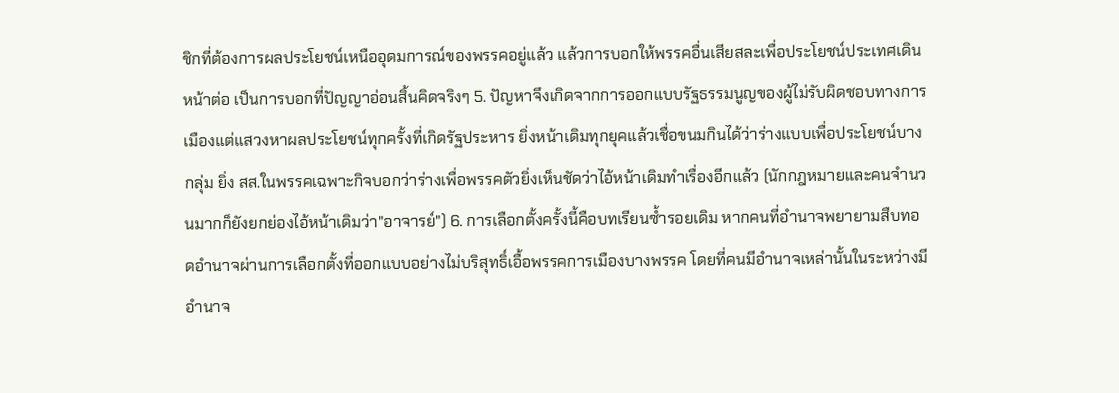ชิกที่ต้องการผลประโยชน์เหนืออุดมการณ์ของพรรคอยู่แล้ว แล้วการบอกให้พรรคอื่นเสียสละเพื่อประโยชน์ประเทศเดินหน้าต่อ เป็นการบอกที่ปัญญาอ่อนสิ้นคิดจริงๆ 5. ปัญหาจึงเกิดจากการออกแบบรัฐธรรมนูญของผู้ไม่รับผิดชอบทางการเมืองแต่แสวงหาผลประโยชน์ทุกครั้งที่เกิดรัฐประหาร ยิ่งหน้าเดิมทุกยุคแล้วเชื่อขนมกินได้ว่าร่างแบบเพื่อประโยชน์บางกลุ่ม ยิ่ง สส.ในพรรคเฉพาะกิจบอกว่าร่างเพื่อพรรคตัวยิ่งเห็นชัดว่าไอ้หน้าเดิมทำเรื่องอีกแล้ว (นักกฎหมายและคนจำนวนมากก็ยังยกย่องไอ้หน้าเดิมว่า"อาจารย์") 6. การเลือกตั้งครั้งนี้คือบทเรียนซ้ำรอยเดิม หากคนที่อำนาจพยายามสืบทอดอำนาจผ่านการเลือกตั้งที่ออกแบบอย่างไม่บริสุทธิ์เอื้อพรรคการเมืองบางพรรค โดยที่คนมีอำนาจเหล่านั้นในระหว่างมีอำนาจ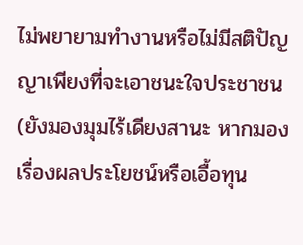ไม่พยายามทำงานหรือไม่มีสติปัญญาเพียงที่จะเอาชนะใจประชาชน(ยังมองมุมไร้เดียงสานะ หากมองเรื่องผลประโยชน์หรือเอื้อทุน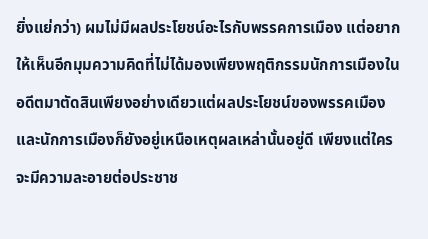ยิ่งแย่กว่า) ผมไม่มีผลประโยชน์อะไรกับพรรคการเมือง แต่อยากให้เห็นอีกมุมความคิดที่ไม่ได้มองเพียงพฤติกรรมนักการเมืองในอดีตมาตัดสินเพียงอย่างเดียวแต่ผลประโยชน์ของพรรคเมืองและนักการเมืองก็ยังอยู่เหนือเหตุผลเหล่านั้นอยู่ดี เพียงแต่ใครจะมีความละอายต่อประชาช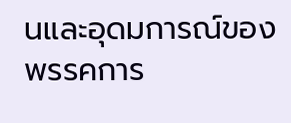นและอุดมการณ์ของพรรคการ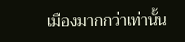เมืองมากกว่าเท่านั้น